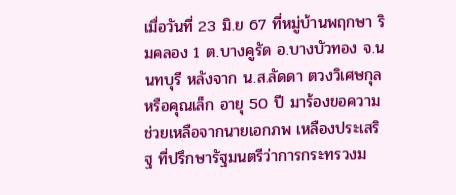เมื่อวันที่ 23 มิ.ย 67 ที่หมู่บ้านพฤกษา ริมคลอง 1 ต.บางคูรัด อ.บางบัวทอง จ.นนทบุรี หลังจาก น.ส.ลัดดา ตวงวิเศษกุล หรือคุณเล็ก อายุ 50 ปี มาร้องขอความช่วยเหลือจากนายเอกภพ เหลืองประเสริฐ ที่ปรึกษารัฐมนตรีว่าการกระทรวงม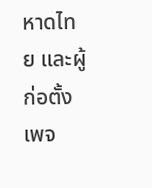หาดไทย และผู้ก่อตั้งเพจ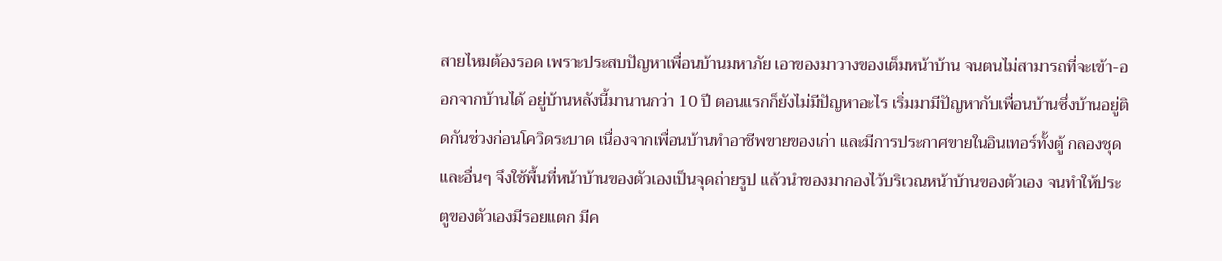สายไหมต้องรอด เพราะประสบปัญหาเพื่อนบ้านมหาภัย เอาของมาวางของเต็มหน้าบ้าน จนตนไม่สามารถที่จะเข้า-ออกจากบ้านได้ อยู่บ้านหลังนี้มานานกว่า 10 ปี ตอนแรกก็ยังไม่มีปัญหาอะไร เริ่มมามีปัญหากับเพื่อนบ้านซึ่งบ้านอยู่ติดกันช่วงก่อนโควิดระบาด เนื่องจากเพื่อนบ้านทำอาชีพขายของเก่า และมีการประกาศขายในอินเทอร์ทั้งตู้ กลองชุด และอื่นๆ จึงใช้พื้นที่หน้าบ้านของตัวเองเป็นจุดถ่ายรูป แล้วนำของมากองไว้บริเวณหน้าบ้านของตัวเอง จนทำให้ประตูของตัวเองมีรอยแตก มีค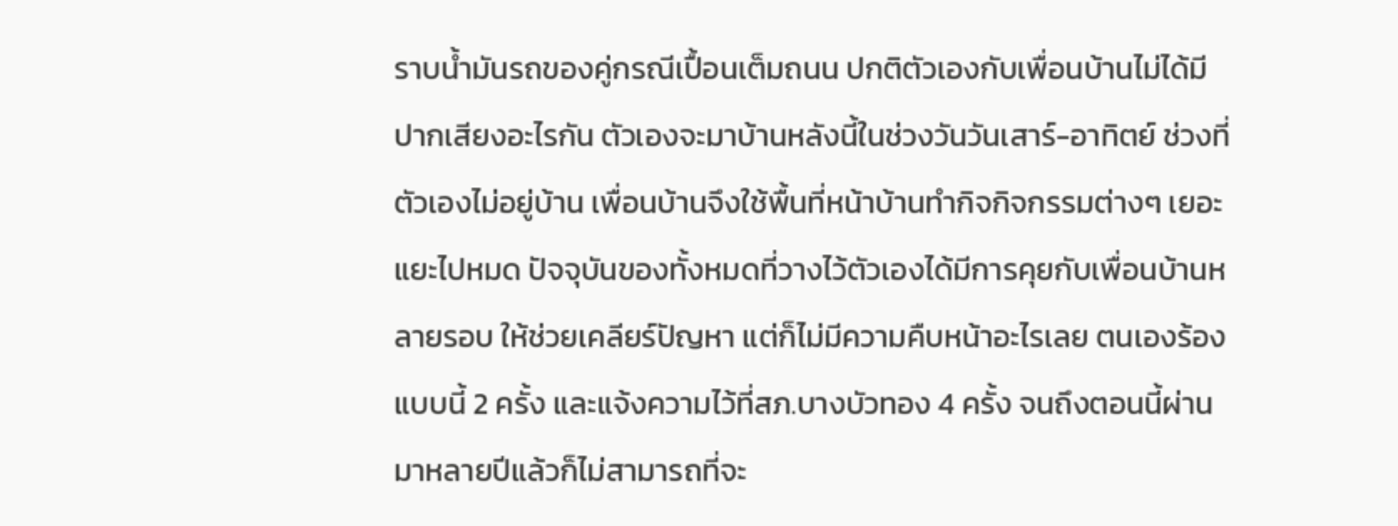ราบน้ำมันรถของคู่กรณีเปื้อนเต็มถนน ปกติตัวเองกับเพื่อนบ้านไม่ได้มีปากเสียงอะไรกัน ตัวเองจะมาบ้านหลังนี้ในช่วงวันวันเสาร์-อาทิตย์ ช่วงที่ตัวเองไม่อยู่บ้าน เพื่อนบ้านจึงใช้พื้นที่หน้าบ้านทำกิจกิจกรรมต่างๆ เยอะแยะไปหมด ปัจจุบันของทั้งหมดที่วางไว้ตัวเองได้มีการคุยกับเพื่อนบ้านหลายรอบ ให้ช่วยเคลียร์ปัญหา แต่ก็ไม่มีความคืบหน้าอะไรเลย ตนเองร้องแบบนี้ 2 ครั้ง และแจ้งความไว้ที่สภ.บางบัวทอง 4 ครั้ง จนถึงตอนนี้ผ่านมาหลายปีแล้วก็ไม่สามารถที่จะ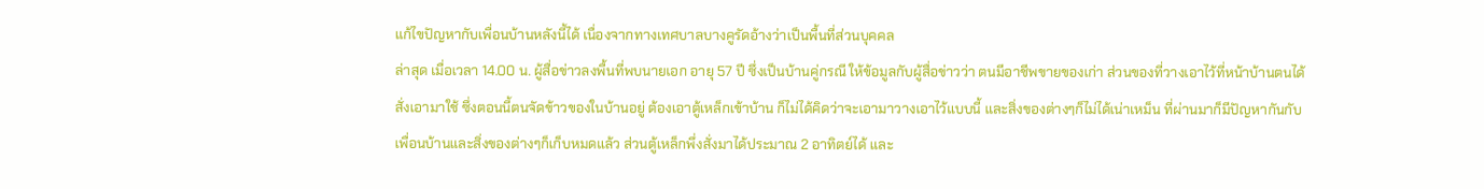แก้ไขปัญหากับเพื่อนบ้านหลังนี้ได้ เนื่องจากทางเทศบาลบางคูรัดอ้างว่าเป็นพื้นที่ส่วนบุคคล
ล่าสุด เมื่อเวลา 14.00 น. ผู้สื่อข่าวลงพื้นที่พบนายเอก อายุ 57 ปี ซึ่งเป็นบ้านคู่กรณี ให้ข้อมูลกับผู้สื่อข่าวว่า ตนมีอาชีพขายของเก่า ส่วนของที่วางเอาไว้ที่หน้าบ้านตนได้สั่งเอามาใช้ ซึ่งตอนนี้ตนจัดข้าวของในบ้านอยู่ ต้องเอาตู้เหล็กเข้าบ้าน ก็ไม่ได้คิดว่าจะเอามาวางเอาไว้แบบนี้ และสิ่งของต่างๆก็ไม่ได้เน่าเหม็น ที่ผ่านมาก็มีปัญหากันกับเพื่อนบ้านและสิ่งของต่างๆก็เก็บหมดแล้ว ส่วนตู้เหล็กพึ่งสั่งมาได้ประมาณ 2 อาทิตย์ได้ และ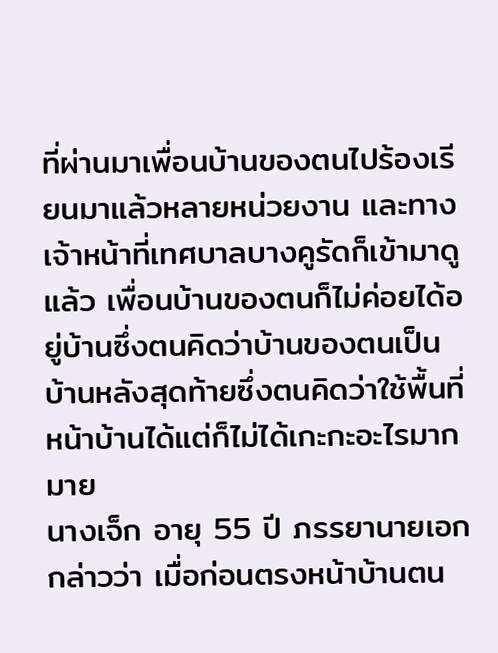ที่ผ่านมาเพื่อนบ้านของตนไปร้องเรียนมาแล้วหลายหน่วยงาน และทางเจ้าหน้าที่เทศบาลบางคูรัดก็เข้ามาดูแล้ว เพื่อนบ้านของตนก็ไม่ค่อยได้อยู่บ้านซึ่งตนคิดว่าบ้านของตนเป็นบ้านหลังสุดท้ายซึ่งตนคิดว่าใช้พื้นที่หน้าบ้านได้แต่ก็ไม่ได้เกะกะอะไรมากมาย
นางเจ็ก อายุ 55 ปี ภรรยานายเอก กล่าวว่า เมื่อก่อนตรงหน้าบ้านตน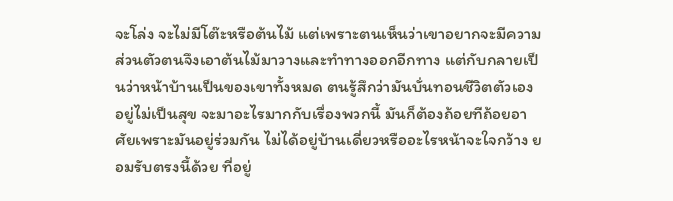จะโล่ง จะไม่มีโต๊ะหรือต้นไม้ แต่เพราะตนเห็นว่าเขาอยากจะมีความส่วนตัวตนจึงเอาต้นไม้มาวางและทำทางออกอีกทาง แต่กับกลายเป็นว่าหน้าบ้านเป็นของเขาทั้งหมด ตนรู้สึกว่ามันบั่นทอนชีวิตตัวเอง อยู่ไม่เป็นสุข จะมาอะไรมากกับเรื่องพวกนี้ มันก็ต้องถ้อยทีถ้อยอาศัยเพราะมันอยู่ร่วมกัน ไม่ได้อยู่บ้านเดี่ยวหรืออะไรหน้าจะใจกว้าง ยอมรับตรงนี้ด้วย ที่อยู่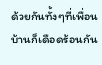ด้วยกันทั้งๆที่เพื่อนบ้านก็เดือดร้อนกัน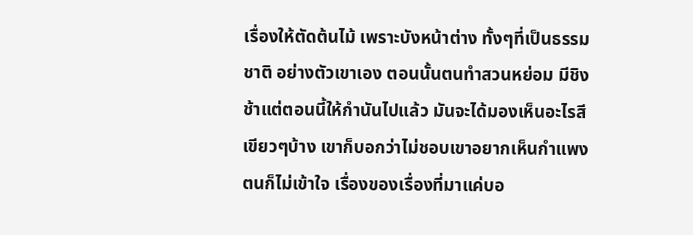เรื่องให้ตัดต้นไม้ เพราะบังหน้าต่าง ทั้งๆที่เป็นธรรมชาติ อย่างตัวเขาเอง ตอนนั้นตนทำสวนหย่อม มีชิงช้าแต่ตอนนี้ให้กำนันไปแล้ว มันจะได้มองเห็นอะไรสีเขียวๆบ้าง เขาก็บอกว่าไม่ชอบเขาอยากเห็นกำแพง ตนก็ไม่เข้าใจ เรื่องของเรื่องที่มาแค่บอ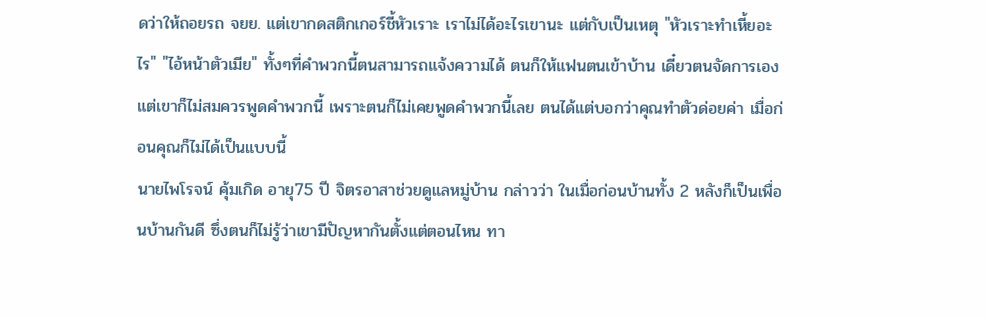ดว่าให้ถอยรถ จยย. แต่เขากดสติกเกอร์ชี้หัวเราะ เราไม่ได้อะไรเขานะ แต่กับเป็นเหตุ "หัวเราะทำเหี้ยอะไร" "ไอ้หน้าตัวเมีย" ทั้งๆที่คำพวกนี้ตนสามารถแจ้งความได้ ตนก็ให้แฟนตนเข้าบ้าน เดี๋ยวตนจัดการเอง แต่เขาก็ไม่สมควรพูดคำพวกนี้ เพราะตนก็ไม่เคยพูดคำพวกนี้เลย ตนได้แต่บอกว่าคุณทำตัวด่อยค่า เมื่อก่อนคุณก็ไม่ได้เป็นแบบนี้
นายไพโรจน์ คุ้มเกิด อายุ75 ปี จิตรอาสาช่วยดูแลหมู่บ้าน กล่าวว่า ในเมื่อก่อนบ้านทั้ง 2 หลังก็เป็นเพื่อนบ้านกันดี ซึ่งตนก็ไม่รู้ว่าเขามีปัญหากันตั้งแต่ตอนไหน ทา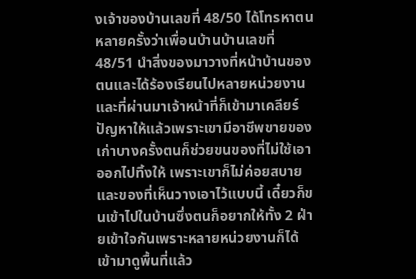งเจ้าของบ้านเลขที่ 48/50 ได้โทรหาตนหลายครั้งว่าเพื่อนบ้านบ้านเลขที่ 48/51 นำสิ่งของมาวางที่หน้าบ้านของตนและได้ร้องเรียนไปหลายหน่วยงานและที่ผ่านมาเจ้าหน้าที่ก็เข้ามาเคลียร์ปัญหาให้แล้วเพราะเขามีอาชีพขายของเก่าบางครั้งตนก็ช่วยขนของที่ไม่ใช้เอาออกไปทิ้งให้ เพราะเขาก็ไม่ค่อยสบายและของที่เห็นวางเอาไว้แบบนี้ เดี๋ยวก็ขนเข้าไปในบ้านซึ่งตนก็อยากให้ทั้ง 2 ฝ่ายเข้าใจกันเพราะหลายหน่วยงานก็ได้เข้ามาดูพื้นที่แล้ว